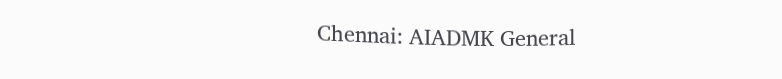Chennai: AIADMK General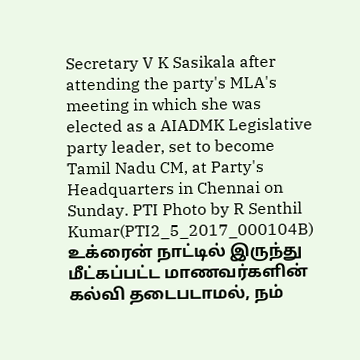Secretary V K Sasikala after attending the party's MLA's meeting in which she was elected as a AIADMK Legislative party leader, set to become Tamil Nadu CM, at Party's Headquarters in Chennai on Sunday. PTI Photo by R Senthil Kumar(PTI2_5_2017_000104B)
உக்ரைன் நாட்டில் இருந்து மீட்கப்பட்ட மாணவர்களின் கல்வி தடைபடாமல், நம்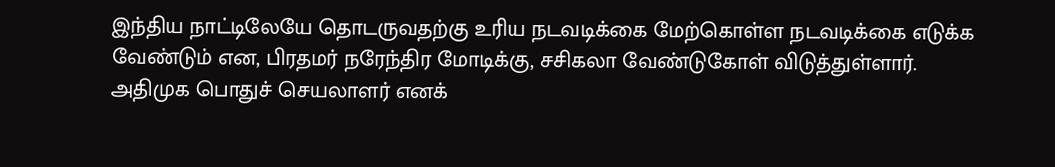இந்திய நாட்டிலேயே தொடருவதற்கு உரிய நடவடிக்கை மேற்கொள்ள நடவடிக்கை எடுக்க வேண்டும் என, பிரதமர் நரேந்திர மோடிக்கு, சசிகலா வேண்டுகோள் விடுத்துள்ளார். அதிமுக பொதுச் செயலாளர் எனக்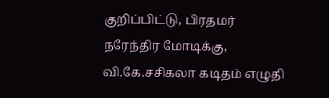குறிப்பிட்டு, பிரதமர் நரேந்திர மோடிக்கு, வி.கே.சசிகலா கடிதம் எழுதி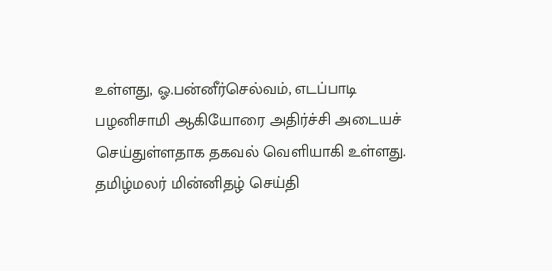உள்ளது, ஓ.பன்னீர்செல்வம், எடப்பாடி பழனிசாமி ஆகியோரை அதிர்ச்சி அடையச் செய்துள்ளதாக தகவல் வெளியாகி உள்ளது.
தமிழ்மலர் மின்னிதழ் செய்தி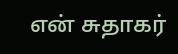என் சுதாகர்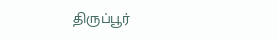திருப்பூர்